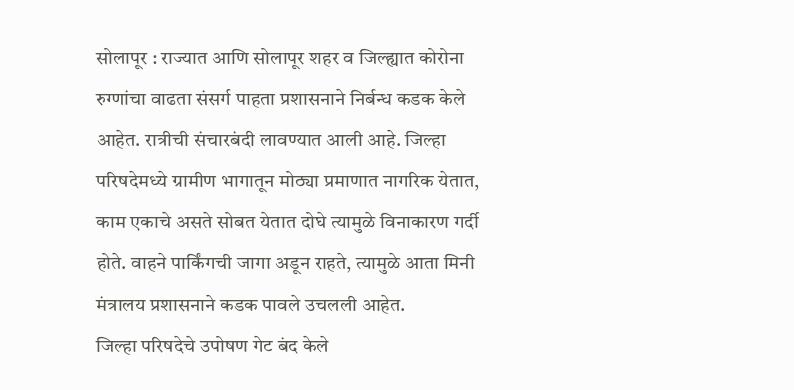सोलापूर : राज्यात आणि सोलापूर शहर व जिल्ह्यात कोरोना रुग्णांचा वाढता संसर्ग पाहता प्रशासनाने निर्बन्ध कडक केले आहेत. रात्रीची संचारबंदी लावण्यात आली आहे. जिल्हा परिषदेमध्ये ग्रामीण भागातून मोठ्या प्रमाणात नागरिक येतात, काम एकाचे असते सोबत येतात दोघे त्यामुळे विनाकारण गर्दी होते. वाहने पार्किंगची जागा अडून राहते, त्यामुळे आता मिनी मंत्रालय प्रशासनाने कडक पावले उचलली आहेत.
जिल्हा परिषदेचे उपोषण गेट बंद केले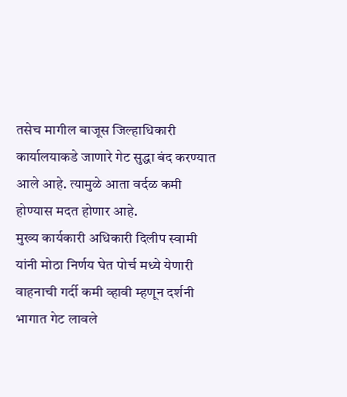तसेच मागील बाजूस जिल्हाधिकारी कार्यालयाकडे जाणारे गेट सुद्धा बंद करण्यात आले आहे. त्यामुळे आता वर्दळ कमी होण्यास मदत होणार आहे.
मुख्य कार्यकारी अधिकारी दिलीप स्वामी यांनी मोठा निर्णय घेत पोर्च मध्ये येणारी वाहनाची गर्दी कमी व्हावी म्हणून दर्शनी भागात गेट लावले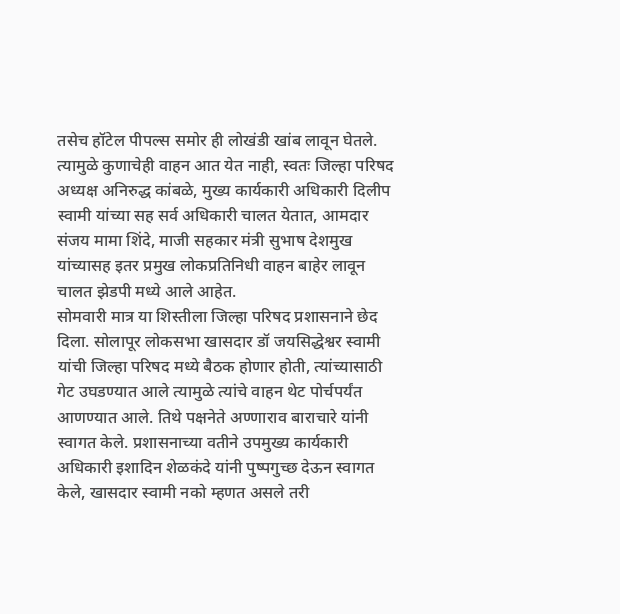तसेच हॉटेल पीपल्स समोर ही लोखंडी खांब लावून घेतले.
त्यामुळे कुणाचेही वाहन आत येत नाही, स्वतः जिल्हा परिषद अध्यक्ष अनिरुद्ध कांबळे, मुख्य कार्यकारी अधिकारी दिलीप स्वामी यांच्या सह सर्व अधिकारी चालत येतात, आमदार संजय मामा शिंदे, माजी सहकार मंत्री सुभाष देशमुख यांच्यासह इतर प्रमुख लोकप्रतिनिधी वाहन बाहेर लावून चालत झेडपी मध्ये आले आहेत.
सोमवारी मात्र या शिस्तीला जिल्हा परिषद प्रशासनाने छेद दिला. सोलापूर लोकसभा खासदार डॉ जयसिद्धेश्वर स्वामी यांची जिल्हा परिषद मध्ये बैठक होणार होती, त्यांच्यासाठी गेट उघडण्यात आले त्यामुळे त्यांचे वाहन थेट पोर्चपर्यंत आणण्यात आले. तिथे पक्षनेते अण्णाराव बाराचारे यांनी स्वागत केले. प्रशासनाच्या वतीने उपमुख्य कार्यकारी अधिकारी इशादिन शेळकंदे यांनी पुष्पगुच्छ देऊन स्वागत केले, खासदार स्वामी नको म्हणत असले तरी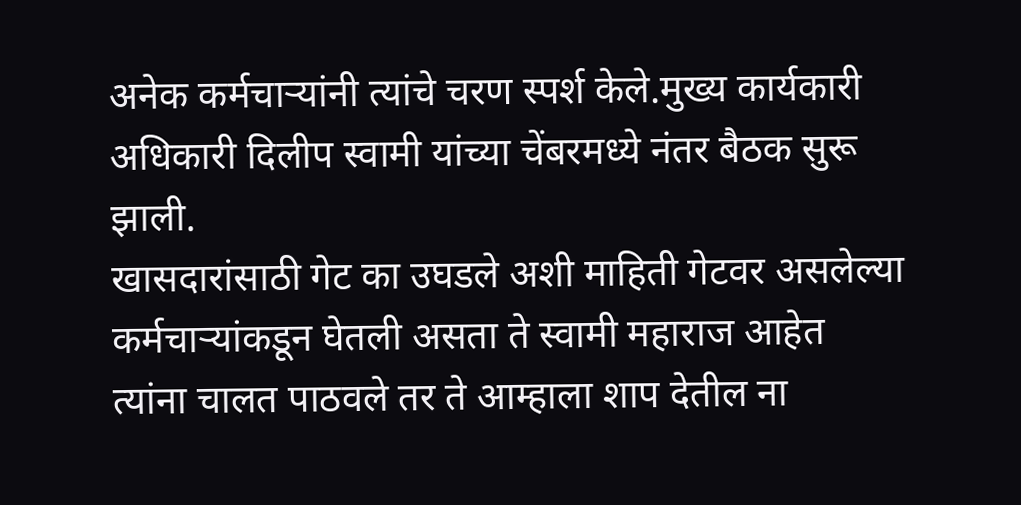अनेक कर्मचाऱ्यांनी त्यांचे चरण स्पर्श केले.मुख्य कार्यकारी अधिकारी दिलीप स्वामी यांच्या चेंबरमध्ये नंतर बैठक सुरू झाली.
खासदारांसाठी गेट का उघडले अशी माहिती गेटवर असलेल्या कर्मचाऱ्यांकडून घेतली असता ते स्वामी महाराज आहेत त्यांना चालत पाठवले तर ते आम्हाला शाप देतील ना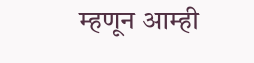म्हणून आम्ही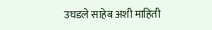उघडले साहेब अशी माहिती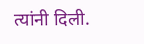त्यांनी दिली.